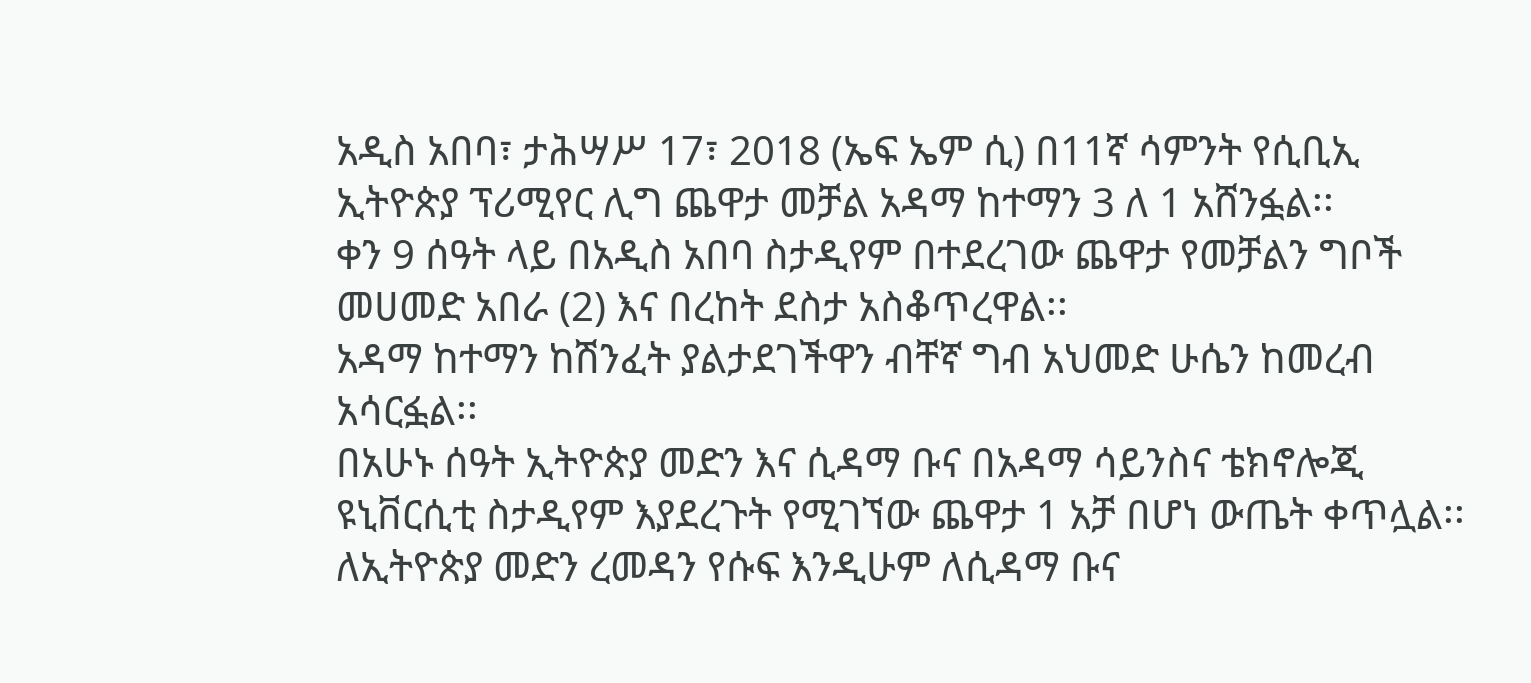አዲስ አበባ፣ ታሕሣሥ 17፣ 2018 (ኤፍ ኤም ሲ) በ11ኛ ሳምንት የሲቢኢ ኢትዮጵያ ፕሪሚየር ሊግ ጨዋታ መቻል አዳማ ከተማን 3 ለ 1 አሸንፏል፡፡
ቀን 9 ሰዓት ላይ በአዲስ አበባ ስታዲየም በተደረገው ጨዋታ የመቻልን ግቦች መሀመድ አበራ (2) እና በረከት ደስታ አስቆጥረዋል፡፡
አዳማ ከተማን ከሽንፈት ያልታደገችዋን ብቸኛ ግብ አህመድ ሁሴን ከመረብ አሳርፏል፡፡
በአሁኑ ሰዓት ኢትዮጵያ መድን እና ሲዳማ ቡና በአዳማ ሳይንስና ቴክኖሎጂ ዩኒቨርሲቲ ስታዲየም እያደረጉት የሚገኘው ጨዋታ 1 አቻ በሆነ ውጤት ቀጥሏል፡፡
ለኢትዮጵያ መድን ረመዳን የሱፍ እንዲሁም ለሲዳማ ቡና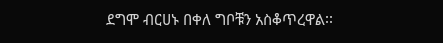ደግሞ ብርሀኑ በቀለ ግቦቹን አስቆጥረዋል፡፡